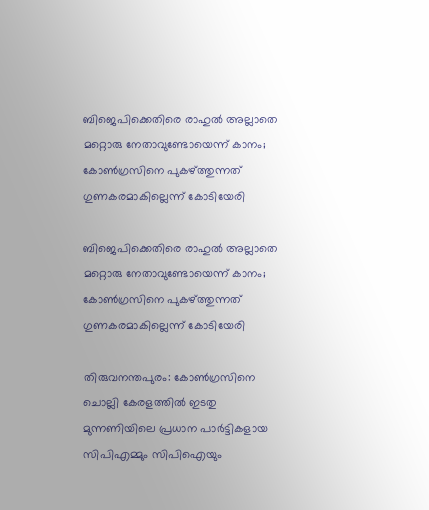ബിജെപിക്കെതിരെ രാഹുല്‍ അല്ലാതെ മറ്റൊരു നേതാവുണ്ടോയെന്ന് കാനം; കോണ്‍ഗ്രസിനെ പുകഴ്ത്തുന്നത് ഗുണകരമാകില്ലെന്ന് കോടിയേരി

ബിജെപിക്കെതിരെ രാഹുല്‍ അല്ലാതെ മറ്റൊരു നേതാവുണ്ടോയെന്ന് കാനം;  കോണ്‍ഗ്രസിനെ പുകഴ്ത്തുന്നത് ഗുണകരമാകില്ലെന്ന് കോടിയേരി

തിരുവനന്തപുരം: കോണ്‍ഗ്രസിനെ ചൊല്ലി കേരളത്തില്‍ ഇടതു മുന്നണിയിലെ പ്രധാന പാര്‍ട്ടികളായ സിപിഎമ്മും സിപിഐയും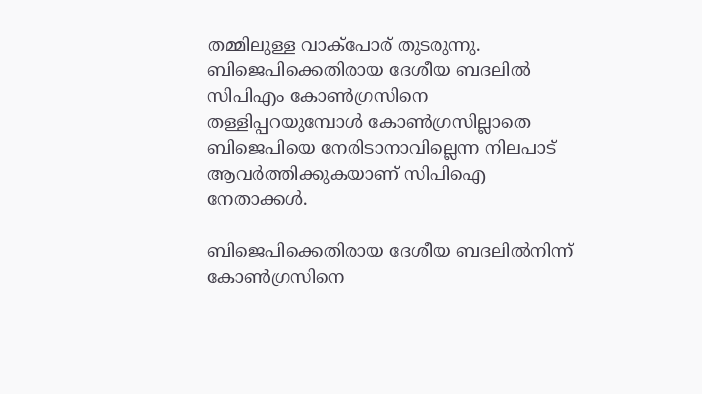തമ്മിലുള്ള വാക്‌പോര് തുടരുന്നു. ബിജെപിക്കെതിരായ ദേശീയ ബദലില്‍ സിപിഎം കോണ്‍ഗ്രസിനെ തള്ളിപ്പറയുമ്പോള്‍ കോണ്‍ഗ്രസില്ലാതെ ബിജെപിയെ നേരിടാനാവില്ലെന്ന നിലപാട് ആവര്‍ത്തിക്കുകയാണ് സിപിഐ നേതാക്കള്‍.

ബിജെപിക്കെതിരായ ദേശീയ ബദലില്‍നിന്ന് കോണ്‍ഗ്രസിനെ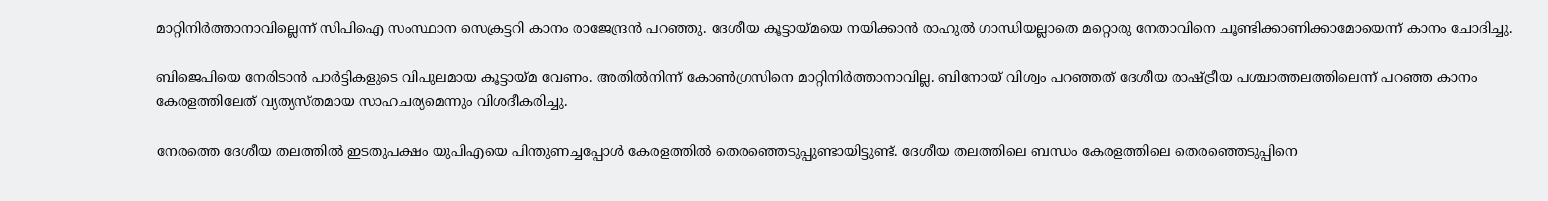മാറ്റിനിര്‍ത്താനാവില്ലെന്ന് സിപിഐ സംസ്ഥാന സെക്രട്ടറി കാനം രാജേന്ദ്രന്‍ പറഞ്ഞു. ദേശീയ കൂട്ടായ്മയെ നയിക്കാന്‍ രാഹുല്‍ ഗാന്ധിയല്ലാതെ മറ്റൊരു നേതാവിനെ ചൂണ്ടിക്കാണിക്കാമോയെന്ന് കാനം ചോദിച്ചു.

ബിജെപിയെ നേരിടാന്‍ പാര്‍ട്ടികളുടെ വിപുലമായ കൂട്ടായ്മ വേണം. അതില്‍നിന്ന് കോണ്‍ഗ്രസിനെ മാറ്റിനിര്‍ത്താനാവില്ല. ബിനോയ് വിശ്വം പറഞ്ഞത് ദേശീയ രാഷ്ട്രീയ പശ്ചാത്തലത്തിലെന്ന് പറഞ്ഞ കാനം കേരളത്തിലേത് വ്യത്യസ്തമായ സാഹചര്യമെന്നും വിശദീകരിച്ചു.

നേരത്തെ ദേശീയ തലത്തില്‍ ഇടതുപക്ഷം യുപിഎയെ പിന്തുണച്ചപ്പോള്‍ കേരളത്തില്‍ തെരഞ്ഞെടുപ്പുണ്ടായിട്ടുണ്ട്. ദേശീയ തലത്തിലെ ബന്ധം കേരളത്തിലെ തെരഞ്ഞെടുപ്പിനെ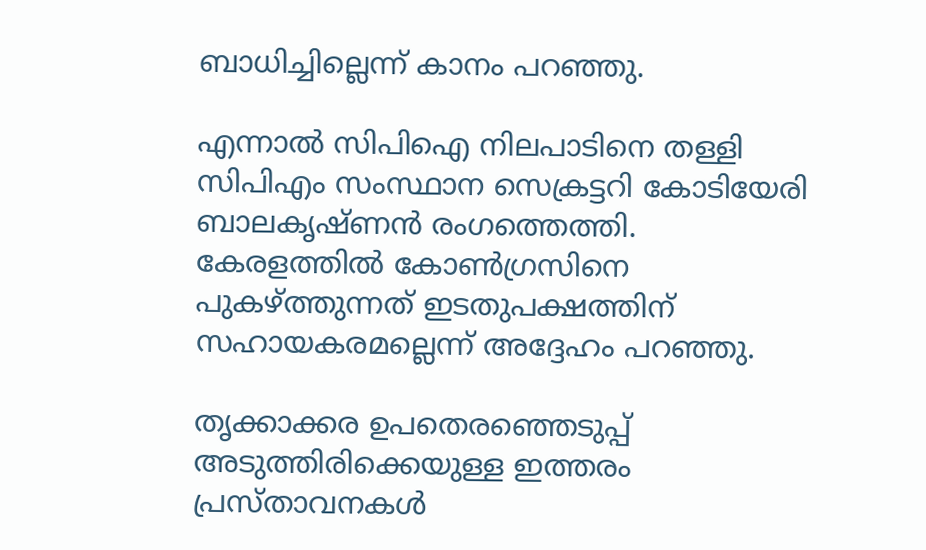ബാധിച്ചില്ലെന്ന് കാനം പറഞ്ഞു.

എന്നാല്‍ സിപിഐ നിലപാടിനെ തള്ളി സിപിഎം സംസ്ഥാന സെക്രട്ടറി കോടിയേരി ബാലകൃഷ്ണന്‍ രംഗത്തെത്തി. കേരളത്തില്‍ കോണ്‍ഗ്രസിനെ പുകഴ്ത്തുന്നത് ഇടതുപക്ഷത്തിന് സഹായകരമല്ലെന്ന് അദ്ദേഹം പറഞ്ഞു.

തൃക്കാക്കര ഉപതെരഞ്ഞെടുപ്പ് അടുത്തിരിക്കെയുള്ള ഇത്തരം പ്രസ്താവനകള്‍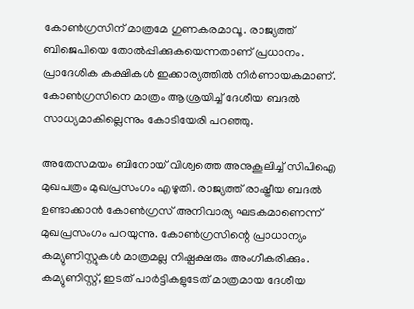കോണ്‍ഗ്രസിന് മാത്രമേ ഗുണകരമാവൂ. രാജ്യത്ത് ബിജെപിയെ തോല്‍പ്പിക്കുകയെന്നതാണ് പ്രധാനം. പ്രാദേശിക കക്ഷികള്‍ ഇക്കാര്യത്തില്‍ നിര്‍ണായകമാണ്. കോണ്‍ഗ്രസിനെ മാത്രം ആശ്രയിച്ച് ദേശീയ ബദല്‍ സാധ്യമാകില്ലെന്നും കോടിയേരി പറഞ്ഞു.

അതേസമയം ബിനോയ് വിശ്വത്തെ അനുകൂലിച്ച് സിപിഐ മുഖപത്രം മുഖപ്രസംഗം എഴുതി. രാജ്യത്ത് രാഷ്ട്രീയ ബദല്‍ ഉണ്ടാക്കാന്‍ കോണ്‍ഗ്രസ് അനിവാര്യ ഘടകമാണെന്ന് മുഖപ്രസംഗം പറയുന്നു. കോണ്‍ഗ്രസിന്റെ പ്രാധാന്യം കമ്യുണിസ്റ്റുകള്‍ മാത്രമല്ല നിഷ്പക്ഷരും അംഗീകരിക്കും. കമ്യുണിസ്റ്റ്, ഇടത് പാര്‍ട്ടികളുടേത് മാത്രമായ ദേശീയ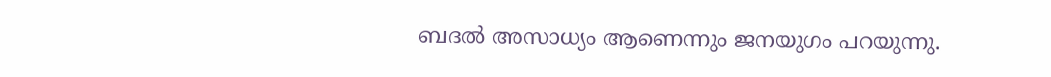ബദല്‍ അസാധ്യം ആണെന്നും ജനയുഗം പറയുന്നു.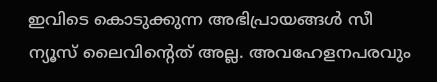ഇവിടെ കൊടുക്കുന്ന അഭിപ്രായങ്ങള്‍ സീ ന്യൂസ് ലൈവിന്റെത് അല്ല. അവഹേളനപരവും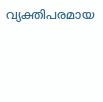വ്യക്തിപരമായ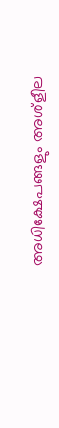അധിക്ഷേപങ്ങളും അശ്‌ളീല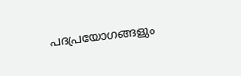പദപ്രയോഗങ്ങളും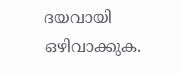ദയവായി ഒഴിവാക്കുക.